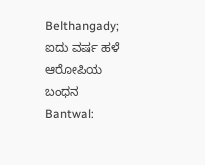Belthangady; ಐದು ವರ್ಷ ಹಳೆ ಆರೋಪಿಯ ಬಂಧನ
Bantwal: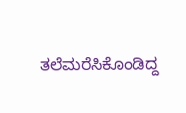ತಲೆಮರೆಸಿಕೊಂಡಿದ್ದ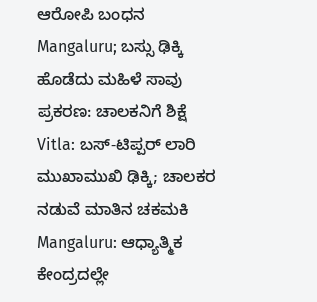ಆರೋಪಿ ಬಂಧನ
Mangaluru; ಬಸ್ಸು ಢಿಕ್ಕಿ ಹೊಡೆದು ಮಹಿಳೆ ಸಾವು ಪ್ರಕರಣ: ಚಾಲಕನಿಗೆ ಶಿಕ್ಷೆ
Vitla: ಬಸ್-ಟಿಪ್ಪರ್ ಲಾರಿ ಮುಖಾಮುಖಿ ಢಿಕ್ಕಿ; ಚಾಲಕರ ನಡುವೆ ಮಾತಿನ ಚಕಮಕಿ
Mangaluru: ಆಧ್ಯಾತ್ಮಿಕ ಕೇಂದ್ರದಲ್ಲೇ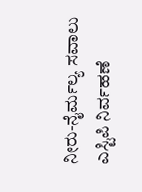ನೀರು-ನೈರ್ಮಲ್ಯ ಸವಾಲು
ಎಸ್ಟಿಪಿ ನಿರ್ವಹಣೆ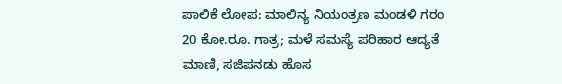ಪಾಲಿಕೆ ಲೋಪ: ಮಾಲಿನ್ಯ ನಿಯಂತ್ರಣ ಮಂಡಳಿ ಗರಂ
20 ಕೋ.ರೂ. ಗಾತ್ರ; ಮಳೆ ಸಮಸ್ಯೆ ಪರಿಹಾರ ಆದ್ಯತೆ
ಮಾಣಿ, ಸಜಿಪನಡು ಹೊಸ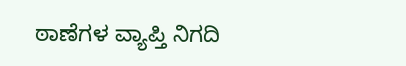ಠಾಣೆಗಳ ವ್ಯಾಪ್ತಿ ನಿಗದಿ